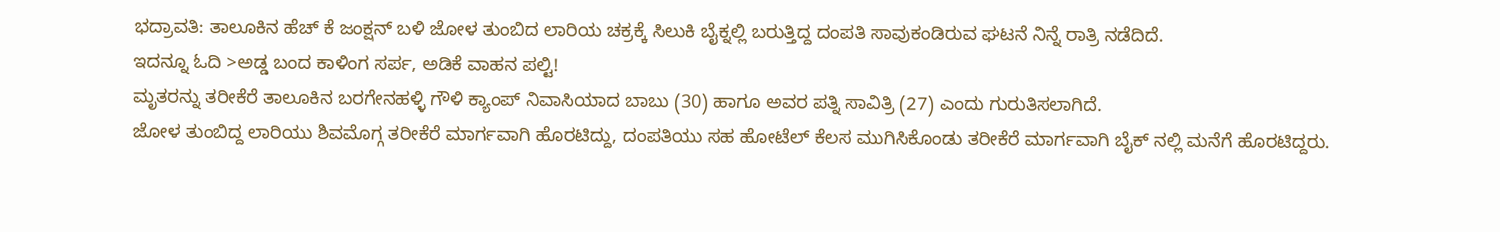ಭದ್ರಾವತಿ: ತಾಲೂಕಿನ ಹೆಚ್ ಕೆ ಜಂಕ್ಷನ್ ಬಳಿ ಜೋಳ ತುಂಬಿದ ಲಾರಿಯ ಚಕ್ರಕ್ಕೆ ಸಿಲುಕಿ ಬೈಕ್ನಲ್ಲಿ ಬರುತ್ತಿದ್ದ ದಂಪತಿ ಸಾವುಕಂಡಿರುವ ಘಟನೆ ನಿನ್ನೆ ರಾತ್ರಿ ನಡೆದಿದೆ.
ಇದನ್ನೂ ಓದಿ >ಅಡ್ಡ ಬಂದ ಕಾಳಿಂಗ ಸರ್ಪ, ಅಡಿಕೆ ವಾಹನ ಪಲ್ಟಿ!
ಮೃತರನ್ನು ತರೀಕೆರೆ ತಾಲೂಕಿನ ಬರಗೇನಹಳ್ಳಿ ಗೌಳಿ ಕ್ಯಾಂಪ್ ನಿವಾಸಿಯಾದ ಬಾಬು (30) ಹಾಗೂ ಅವರ ಪತ್ನಿ ಸಾವಿತ್ರಿ (27) ಎಂದು ಗುರುತಿಸಲಾಗಿದೆ.
ಜೋಳ ತುಂಬಿದ್ದ ಲಾರಿಯು ಶಿವಮೊಗ್ಗ ತರೀಕೆರೆ ಮಾರ್ಗವಾಗಿ ಹೊರಟಿದ್ದು, ದಂಪತಿಯು ಸಹ ಹೋಟೆಲ್ ಕೆಲಸ ಮುಗಿಸಿಕೊಂಡು ತರೀಕೆರೆ ಮಾರ್ಗವಾಗಿ ಬೈಕ್ ನಲ್ಲಿ ಮನೆಗೆ ಹೊರಟಿದ್ದರು.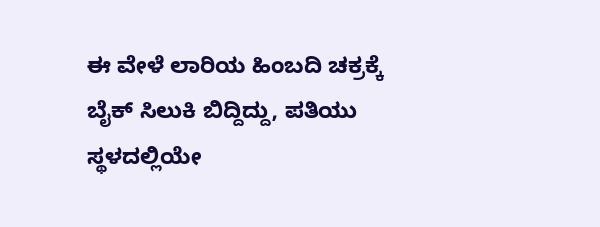ಈ ವೇಳೆ ಲಾರಿಯ ಹಿಂಬದಿ ಚಕ್ರಕ್ಕೆ ಬೈಕ್ ಸಿಲುಕಿ ಬಿದ್ದಿದ್ದು, ಪತಿಯು ಸ್ಥಳದಲ್ಲಿಯೇ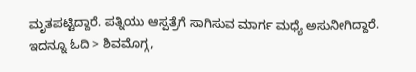ಮೃತಪಟ್ಟಿದ್ದಾರೆ. ಪತ್ನಿಯು ಆಸ್ಪತ್ರೆಗೆ ಸಾಗಿಸುವ ಮಾರ್ಗ ಮಧ್ಯೆ ಅಸುನೀಗಿದ್ದಾರೆ.
ಇದನ್ನೂ ಓದಿ > ಶಿವಮೊಗ್ಗ,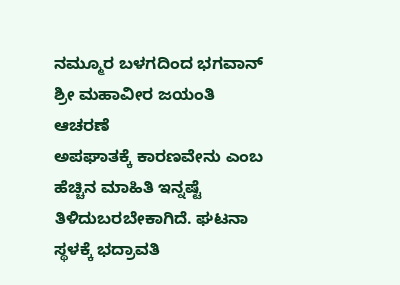ನಮ್ಮೂರ ಬಳಗದಿಂದ ಭಗವಾನ್ ಶ್ರೀ ಮಹಾವೀರ ಜಯಂತಿ ಆಚರಣೆ
ಅಪಘಾತಕ್ಕೆ ಕಾರಣವೇನು ಎಂಬ ಹೆಚ್ಚಿನ ಮಾಹಿತಿ ಇನ್ನಷ್ಟೆ ತಿಳಿದುಬರಬೇಕಾಗಿದೆ. ಘಟನಾ ಸ್ಥಳಕ್ಕೆ ಭದ್ರಾವತಿ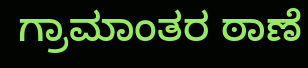ಗ್ರಾಮಾಂತರ ಠಾಣೆ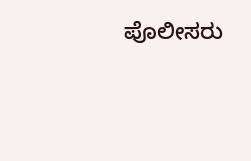ಪೊಲೀಸರು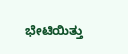ಭೇಟಿಯಿತ್ತು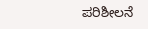ಪರಿಶೀಲನೆ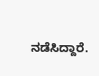ನಡೆಸಿದ್ದಾರೆ.